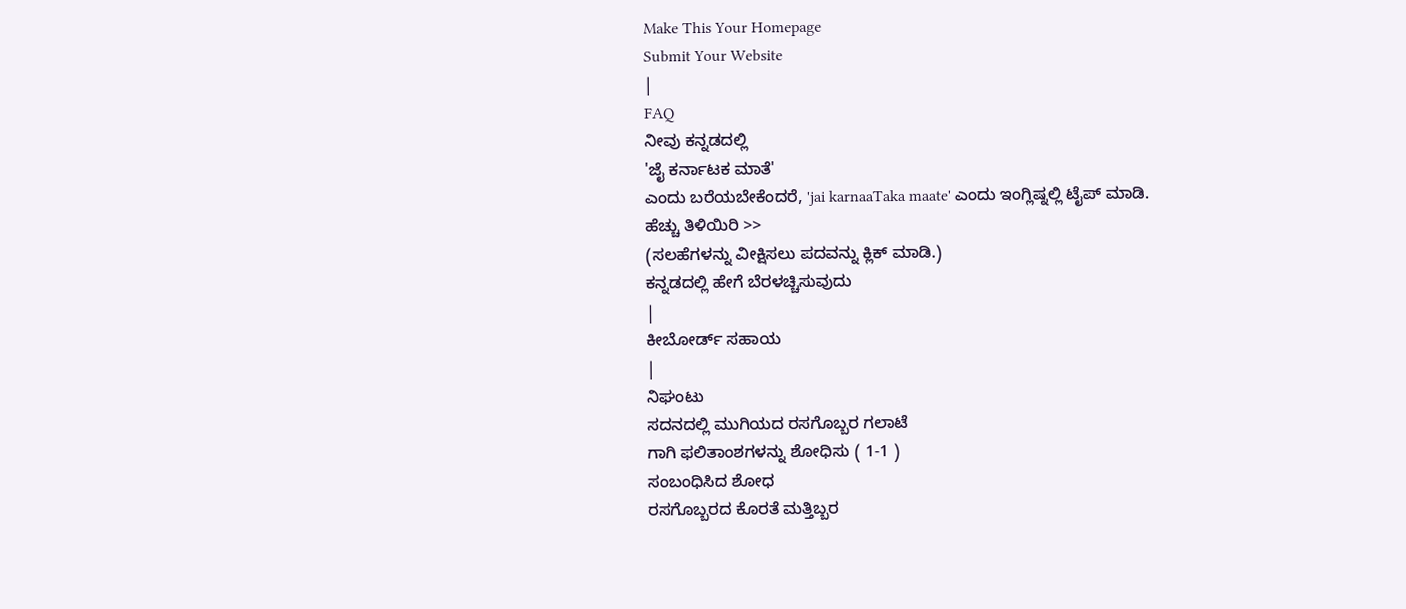Make This Your Homepage
Submit Your Website
|
FAQ
ನೀವು ಕನ್ನಡದಲ್ಲಿ
'ಜೈ ಕರ್ನಾಟಕ ಮಾತೆ'
ಎಂದು ಬರೆಯಬೇಕೆಂದರೆ, 'jai karnaaTaka maate' ಎಂದು ಇಂಗ್ಲಿಷ್ನಲ್ಲಿ ಟೈಪ್ ಮಾಡಿ.
ಹೆಚ್ಚು ತಿಳಿಯಿರಿ >>
(ಸಲಹೆಗಳನ್ನು ವೀಕ್ಷಿಸಲು ಪದವನ್ನು ಕ್ಲಿಕ್ ಮಾಡಿ.)
ಕನ್ನಡದಲ್ಲಿ ಹೇಗೆ ಬೆರಳಚ್ಚಿಸುವುದು
|
ಕೀಬೋರ್ಡ್ ಸಹಾಯ
|
ನಿಘಂಟು
ಸದನದಲ್ಲಿ ಮುಗಿಯದ ರಸಗೊಬ್ಬರ ಗಲಾಟೆ
ಗಾಗಿ ಫಲಿತಾಂಶಗಳನ್ನು ಶೋಧಿಸು ( 1-1 )
ಸಂಬಂಧಿಸಿದ ಶೋಧ
ರಸಗೊಬ್ಬರದ ಕೊರತೆ ಮತ್ತಿಬ್ಬರ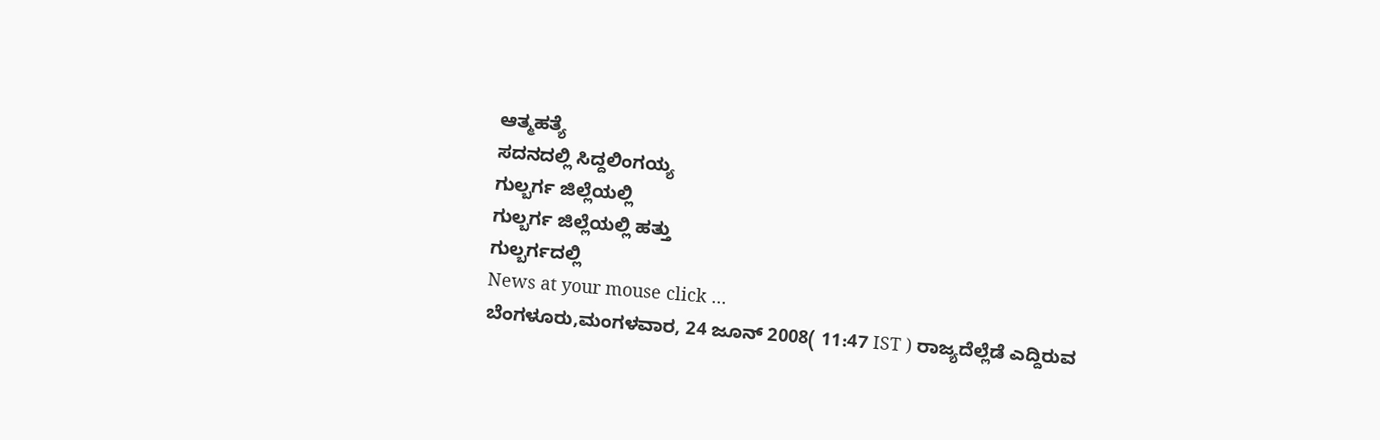ಆತ್ಮಹತ್ಯೆ
ಸದನದಲ್ಲಿ ಸಿದ್ದಲಿಂಗಯ್ಯ
ಗುಲ್ಬರ್ಗ ಜಿಲ್ಲೆಯಲ್ಲಿ
ಗುಲ್ಬರ್ಗ ಜಿಲ್ಲೆಯಲ್ಲಿ ಹತ್ತು
ಗುಲ್ಬರ್ಗದಲ್ಲಿ
News at your mouse click ...
ಬೆಂಗಳೂರು,ಮಂಗಳವಾರ, 24 ಜೂನ್ 2008( 11:47 IST ) ರಾಜ್ಯದೆಲ್ಲೆಡೆ ಎದ್ದಿರುವ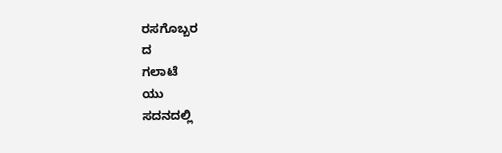ರಸಗೊಬ್ಬರ
ದ
ಗಲಾಟೆ
ಯು
ಸದನದಲ್ಲಿ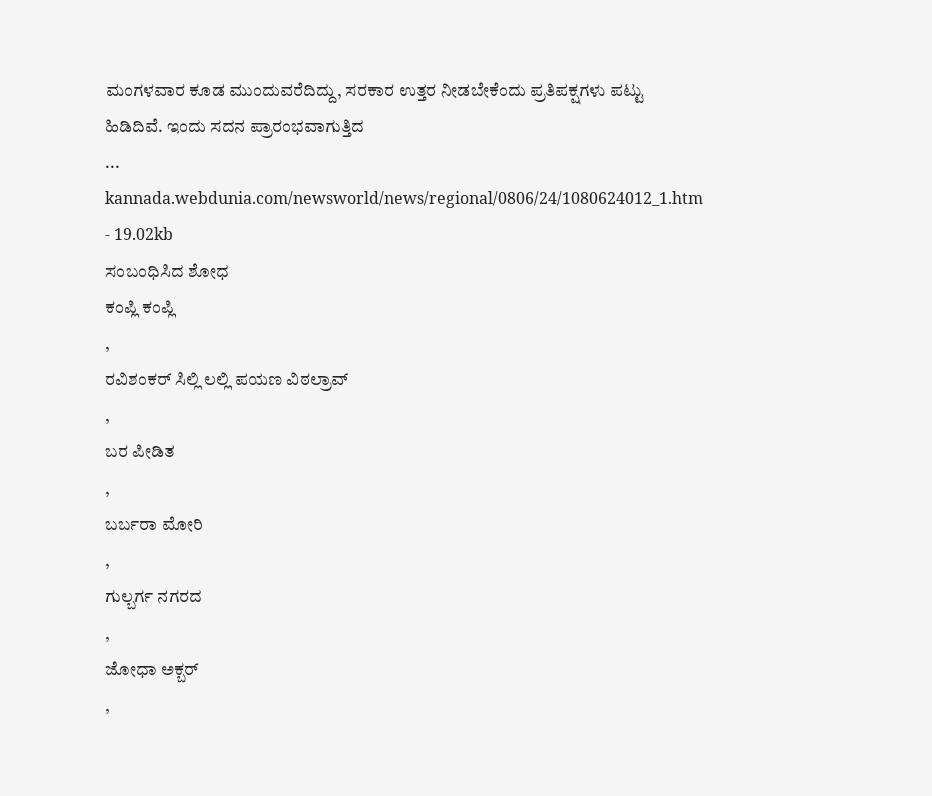ಮಂಗಳವಾರ ಕೂಡ ಮುಂದುವರೆದಿದ್ದು, ಸರಕಾರ ಉತ್ತರ ನೀಡಬೇಕೆಂದು ಪ್ರತಿಪಕ್ಷಗಳು ಪಟ್ಟು ಹಿಡಿದಿವೆ. ಇಂದು ಸದನ ಪ್ರಾರಂಭವಾಗುತ್ತಿದ
...
kannada.webdunia.com/newsworld/news/regional/0806/24/1080624012_1.htm - 19.02kb
ಸಂಬಂಧಿಸಿದ ಶೋಧ
ಕಂಪ್ಲಿ ಕಂಪ್ಲಿ
,
ರವಿಶಂಕರ್ ಸಿಲ್ಲಿ ಲಲ್ಲಿ ಪಯಣ ವಿಠಲ್ರಾವ್
,
ಬರ ಪೀಡಿತ
,
ಬರ್ಬರಾ ಮೋರಿ
,
ಗುಲ್ಬರ್ಗ ನಗರದ
,
ಜೋಧಾ ಅಕ್ಬರ್
,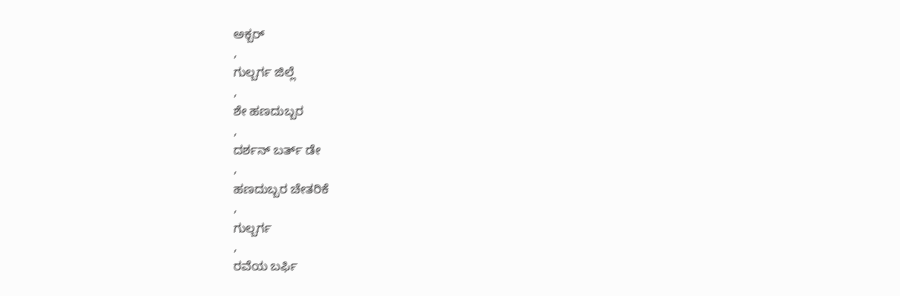ಅಕ್ಬರ್
,
ಗುಲ್ಬರ್ಗ ಜಿಲ್ಲೆ
,
ಶೇ ಹಣದುಬ್ಬರ
,
ದರ್ಶನ್ ಬರ್ತ್ ಡೇ
,
ಹಣದುಬ್ಬರ ಚೇತರಿಕೆ
,
ಗುಲ್ಬರ್ಗ
,
ರವೆಯ ಬರ್ಫಿ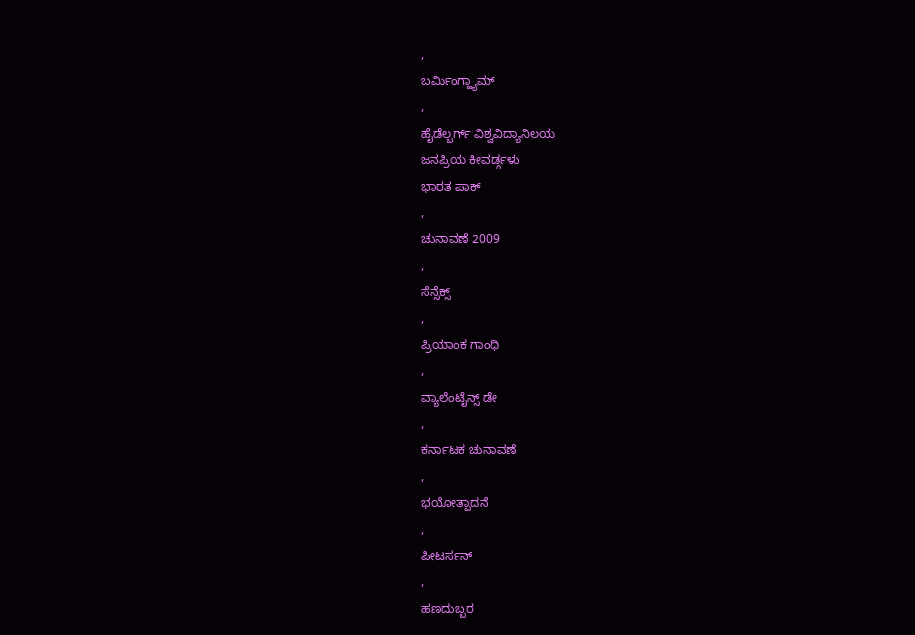,
ಬರ್ಮಿಂಗ್ಹ್ಯಾಮ್
,
ಹೈಡೆಲ್ಬರ್ಗ್ ವಿಶ್ವವಿದ್ಯಾನಿಲಯ
ಜನಪ್ರಿಯ ಕೀವರ್ಡ್ಗಳು
ಭಾರತ ಪಾಕ್
,
ಚುನಾವಣೆ 2009
,
ಸೆನ್ಸೆಕ್ಸ್
,
ಪ್ರಿಯಾಂಕ ಗಾಂಧಿ
,
ವ್ಯಾಲೆಂಟೈನ್ಸ್ ಡೇ
,
ಕರ್ನಾಟಕ ಚುನಾವಣೆ
,
ಭಯೋತ್ಪಾದನೆ
,
ಪೀಟರ್ಸನ್
,
ಹಣದುಬ್ಬರ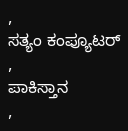,
ಸತ್ಯಂ ಕಂಪ್ಯೂಟರ್
,
ಪಾಕಿಸ್ತಾನ
,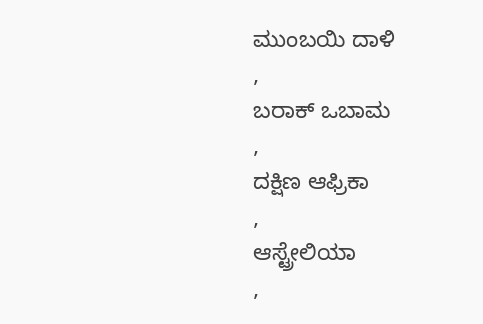ಮುಂಬಯಿ ದಾಳಿ
,
ಬರಾಕ್ ಒಬಾಮ
,
ದಕ್ಷಿಣ ಆಫ್ರಿಕಾ
,
ಆಸ್ಟ್ರೇಲಿಯಾ
,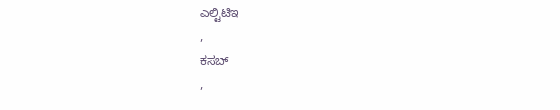ಎಲ್ಟಿಟಿಇ
,
ಕಸಬ್
,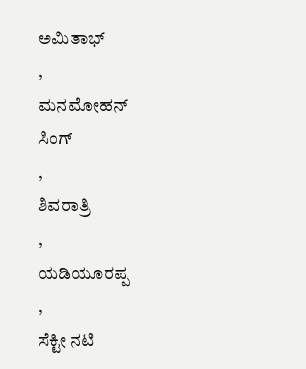ಅಮಿತಾಭ್
,
ಮನಮೋಹನ್ ಸಿಂಗ್
,
ಶಿವರಾತ್ರಿ
,
ಯಡಿಯೂರಪ್ಪ
,
ಸೆಕ್ಟೀ ನಟಿ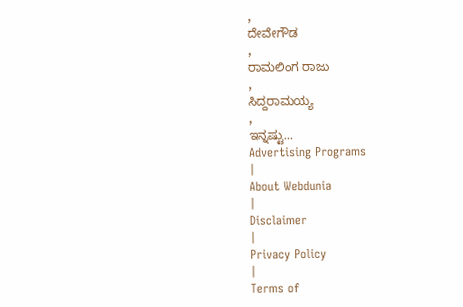,
ದೇವೇಗೌಡ
,
ರಾಮಲಿಂಗ ರಾಜು
,
ಸಿದ್ದರಾಮಯ್ಯ
,
ಇನ್ನಷ್ಟು...
Advertising Programs
|
About Webdunia
|
Disclaimer
|
Privacy Policy
|
Terms of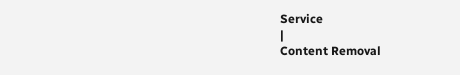Service
|
Content Removal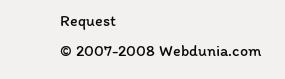Request
© 2007-2008 Webdunia.com